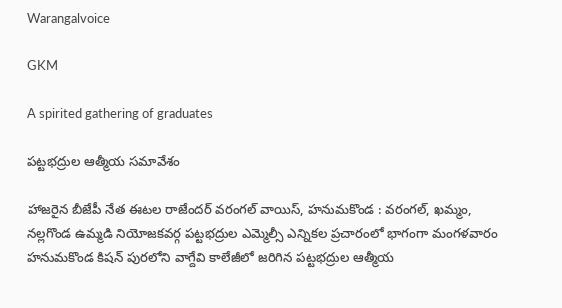Warangalvoice

GKM

A spirited gathering of graduates

పట్టభద్రుల ఆత్మీయ సమావేశం

హాజరైన బీజేపీ నేత ఈటల రాజేందర్ వరంగల్ వాయిస్, హనుమకొండ : వరంగల్, ఖమ్మం, నల్లగొండ ఉమ్మడి నియోజకవర్గ పట్టభద్రుల ఎమ్మెల్సీ ఎన్నికల ప్రచారంలో భాగంగా మంగళవారం హనుమకొండ కిషన్ పురలోని వాగ్దేవి కాలేజీలో జరిగిన పట్టభద్రుల ఆత్మీయ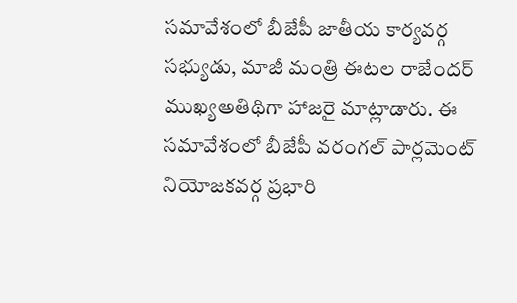సమావేశంలో బీజేపీ జాతీయ కార్యవర్గ సభ్యుడు, మాజీ మంత్రి ఈటల రాజేందర్ ముఖ్యఅతిథిగా హాజరై మాట్లాడారు. ఈ సమావేశంలో బీజేపీ వరంగల్ పార్లమెంట్ నియోజకవర్గ ప్రభారి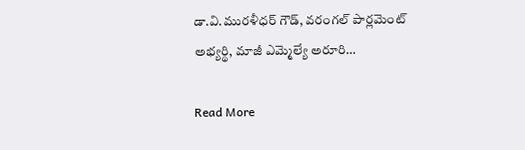డా.వి.మురళీధర్ గౌడ్, వరంగల్ పార్లమెంట్ అభ్యర్థి, మాజీ ఎమ్మెల్యే అరూరి…

Read More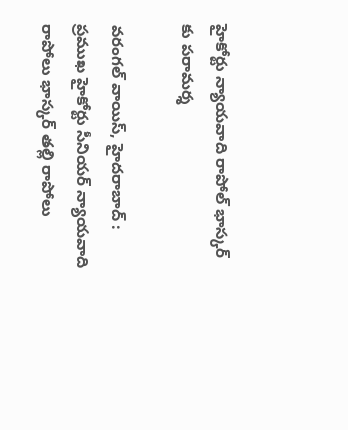హైకోర్టు న్యాయవాది రాపోల్ భాస్కర్ కు పరామర్శ

వరంగల్ వాయిస్, హైదరాబాద్ : ప్రముఖ హైకోర్టు సీనియర్ న్యాయవాది రాపోలు భాస్కర్ తల్లి రాపోలు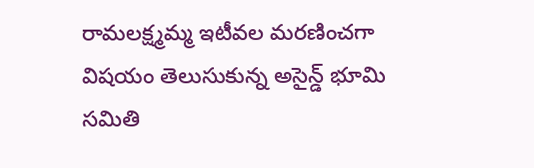రామలక్ష్మమ్మ ఇటీవల మరణించగా విషయం తెలుసుకున్న అసైన్డ్ భూమి సమితి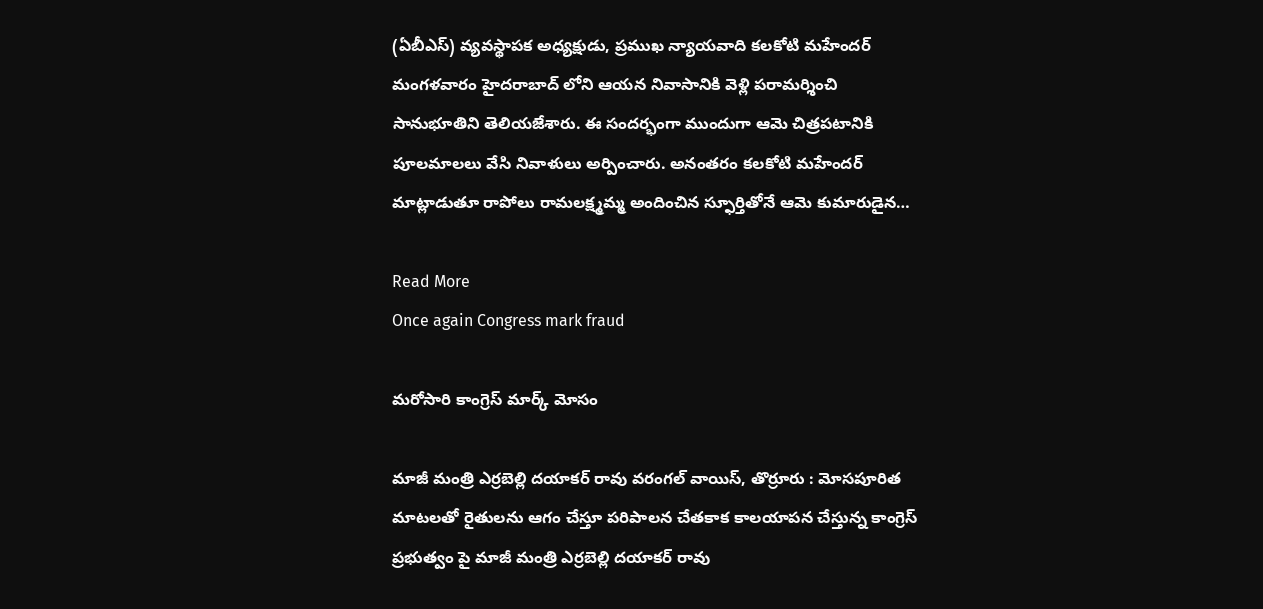(ఏబీఎస్) వ్యవస్థాపక అధ్యక్షుడు, ప్రముఖ న్యాయవాది కలకోటి మహేందర్ మంగళవారం హైదరాబాద్ లోని ఆయన నివాసానికి వెళ్లి పరామర్శించి సానుభూతిని తెలియజేశారు. ఈ సందర్భంగా ముందుగా ఆమె చిత్రపటానికి పూలమాలలు వేసి నివాళులు అర్పించారు. అనంతరం కలకోటి మహేందర్ మాట్లాడుతూ రాపోలు రామలక్ష్మమ్మ అందించిన స్ఫూర్తితోనే ఆమె కుమారుడైన…

Read More
Once again Congress mark fraud

మరోసారి కాంగ్రెస్ మార్క్ మోసం

మాజీ మంత్రి ఎర్రబెల్లి దయాకర్ రావు వరంగల్ వాయిస్, తొర్రూరు : మోసపూరిత మాటలతో రైతులను ఆగం చేస్తూ పరిపాలన చేతకాక కాలయాపన చేస్తున్న కాంగ్రెస్ ప్రభుత్వం పై మాజీ మంత్రి ఎర్రబెల్లి దయాకర్ రావు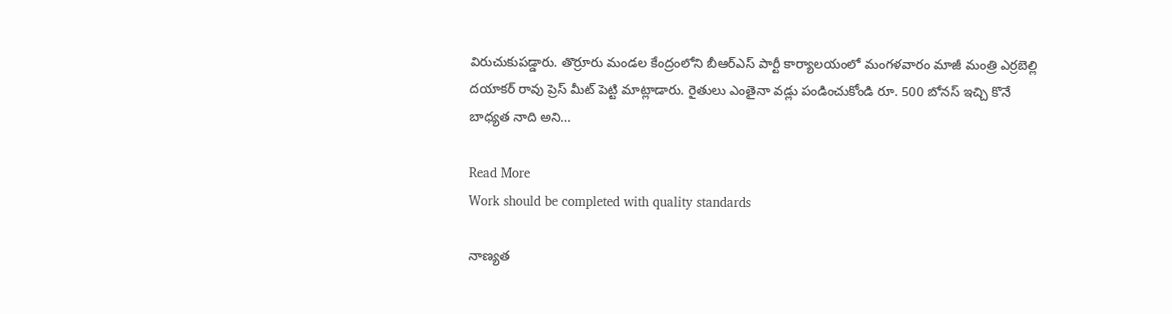విరుచుకుపడ్డారు. తొర్రూరు మండల కేంద్రంలోని బీఆర్ఎస్ పార్టీ కార్యాలయంలో మంగళవారం మాజీ మంత్రి ఎర్రబెల్లి దయాకర్ రావు ప్రెస్ మీట్ పెట్టి మాట్లాడారు. రైతులు ఎంతైనా వడ్లు పండించుకోండి రూ. 500 బోనస్ ఇచ్చి కొనే బాధ్యత నాది అని…

Read More
Work should be completed with quality standards

నాణ్యత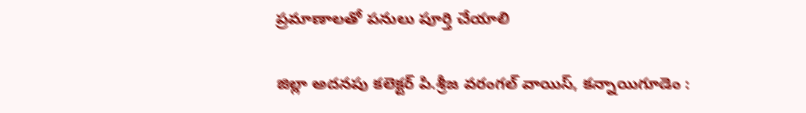ప్రమాణాలతో పనులు పూర్తి చేయాలి

జిల్లా అదనపు కలెక్టర్ పి.శ్రీజ వరంగల్ వాయిస్, కన్నాయిగూడెం :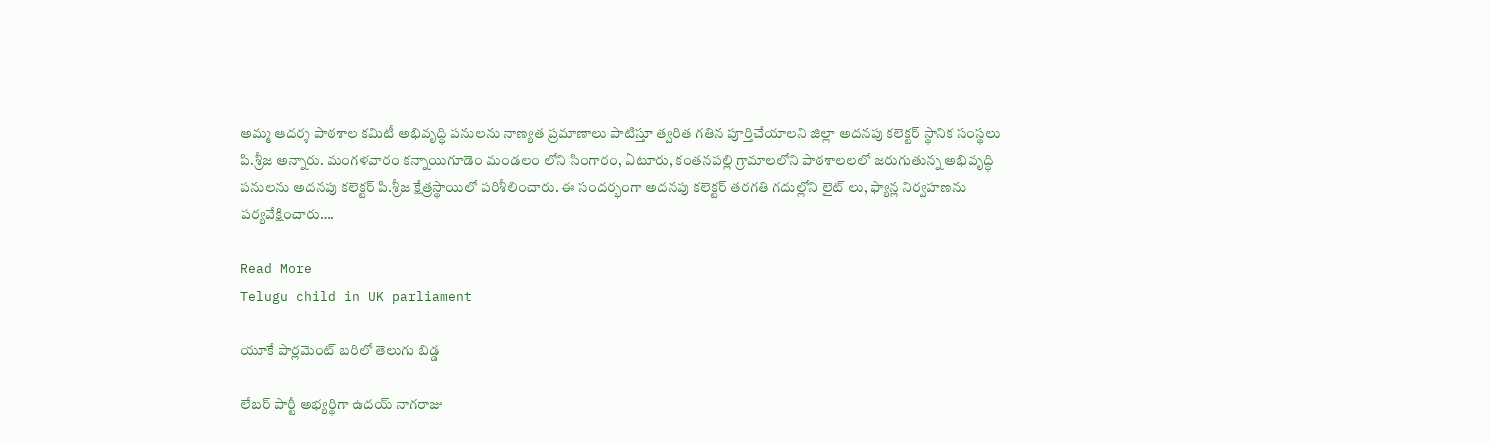అమ్మ ఆదర్శ పాఠశాల కమిటీ అభివృద్ధి పనులను నాణ్యత ప్రమాణాలు పాటిస్తూ త్వరిత గతిన పూర్తిచేయాలని జిల్లా అదనపు కలెక్టర్ స్థానిక సంస్థలు పి.శ్రీజ అన్నారు. మంగళవారం కన్నాయిగూడెం మండలం లోని సింగారం, ఏటూరు, కంతనపల్లి గ్రామాలలోని పాఠశాలలలో జరుగుతున్న అభివృద్ధి పనులను అదనపు కలెక్టర్ పి.శ్రీజ క్షేత్రస్థాయిలో పరిశీలించారు. ఈ సందర్భంగా అదనపు కలెక్టర్ తరగతి గదుల్లోని లైట్ లు, ఫ్యాన్ల నిర్వహణను పర్యవేక్షించారు….

Read More
Telugu child in UK parliament

యూకే పార్లమెంట్ బరిలో తెలుగు బిడ్డ

లేబర్ పార్టీ అభ్యర్థిగా ఉదయ్ నాగరాజు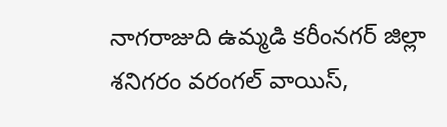నాగరాజుది ఉమ్మడి కరీంనగర్ జిల్లా శనిగరం వరంగల్ వాయిస్,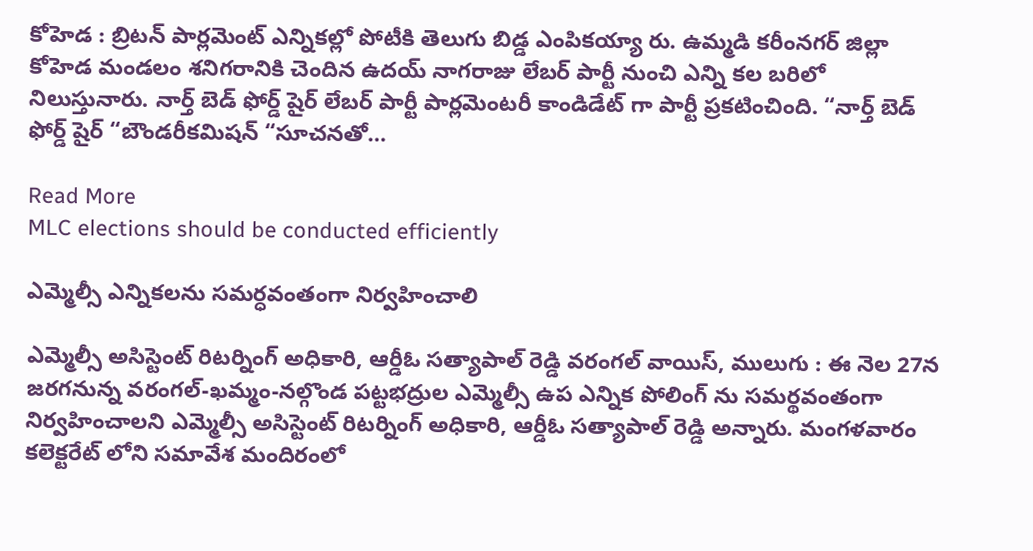కోహెడ : బ్రిటన్ పార్లమెంట్ ఎన్నికల్లో పోటీకి తెలుగు బిడ్డ ఎంపికయ్యా రు. ఉమ్మడి కరీంనగర్ జిల్లా కోహెడ మండలం శనిగరానికి చెందిన ఉదయ్ నాగరాజు లేబర్ పార్టీ నుంచి ఎన్ని కల బరిలో నిలుస్తునారు. నార్త్ బెడ్ ఫోర్డ్ షైర్ లేబర్ పార్టీ పార్లమెంటరీ కాండిడేట్ గా పార్టీ ప్రకటించింది. “నార్త్ బెడ్ ఫోర్డ్ షైర్ “బౌండరీకమిషన్ “సూచనతో…

Read More
MLC elections should be conducted efficiently

ఎమ్మెల్సీ ఎన్నికలను సమర్ధవంతంగా నిర్వహించాలి

ఎమ్మెల్సీ అసిస్టెంట్ రిటర్నింగ్ అధికారి, ఆర్డీఓ సత్యాపాల్ రెడ్డి వరంగల్ వాయిస్, ములుగు : ఈ నెల 27న జరగనున్న వరంగల్-ఖమ్మం-నల్గొండ పట్టభద్రుల ఎమ్మెల్సీ ఉప ఎన్నిక పోలింగ్ ను సమర్థవంతంగా నిర్వహించాలని ఎమ్మెల్సీ అసిస్టెంట్ రిటర్నింగ్ అధికారి, ఆర్డీఓ సత్యాపాల్ రెడ్డి అన్నారు. మంగళవారం కలెక్టరేట్ లోని సమావేశ మందిరంలో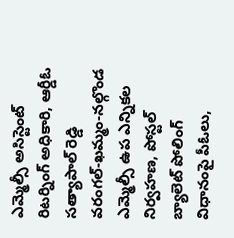ఎమ్మెల్సీ అసిస్టెంట్ రిటర్నింగ్ అధికారి, ఆర్డీఓ సత్యాపాల్ రెడ్డి వరంగల్-ఖమ్మం-నల్గొండ ఎమ్మెల్సీ ఉప ఎన్నికల నిర్వహణ, పోస్టల్ బ్యాలెట్ పోలింగ్ విధానంపై పీఓలు,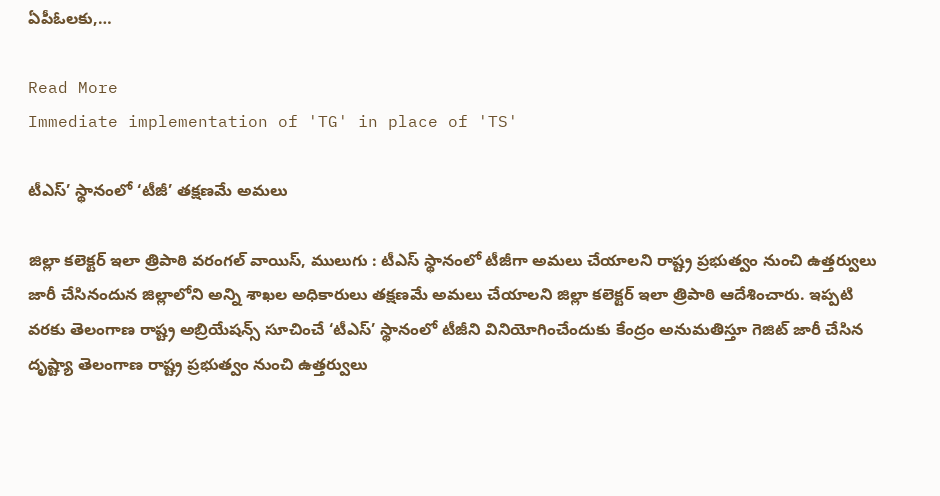ఏపీఓలకు,…

Read More
Immediate implementation of 'TG' in place of 'TS'

టీఎస్’ స్థానంలో ‘టీజీ’ తక్షణమే అమలు

జిల్లా కలెక్టర్ ఇలా త్రిపాఠి వరంగల్ వాయిస్, ములుగు : టీఎస్ స్థానంలో టీజీగా అమలు చేయాలని రాష్ట్ర ప్రభుత్వం నుంచి ఉత్తర్వులు జారీ చేసినందున జిల్లాలోని అన్ని శాఖల అధికారులు తక్షణమే అమలు చేయాలని జిల్లా కలెక్టర్ ఇలా త్రిపాఠి ఆదేశించారు. ఇప్పటి వరకు తెలంగాణ రాష్ట్ర అబ్రియేషన్స్ సూచించే ‘టీఎస్’ స్థానంలో టీజీని వినియోగించేందుకు కేంద్రం అనుమతిస్తూ గెజిట్ జారీ చేసిన దృష్ట్యా తెలంగాణ రాష్ట్ర ప్రభుత్వం నుంచి ఉత్తర్వులు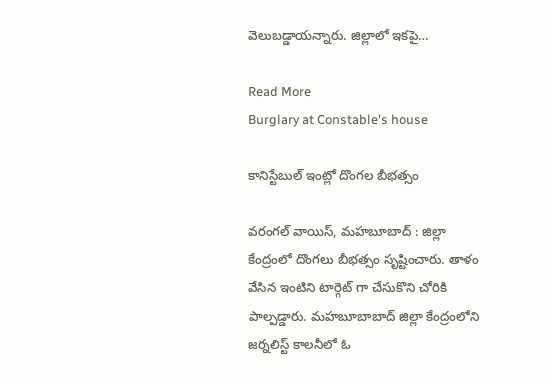వెలుబడ్డాయన్నారు. జిల్లాలో ఇకపై…

Read More
Burglary at Constable's house

కానిస్టేబుల్ ఇంట్లో దొంగల బీభత్సం

వరంగల్ వాయిస్, మహబూబాద్ : జిల్లా కేంద్రంలో దొంగలు బీభత్సం సృష్టించారు. తాళం వేసిన ఇంటిని టార్గెట్ గా చేసుకొని చోరికి పాల్పడ్డారు. మహబూబాబాద్ జిల్లా కేంద్రంలోని జర్నలిస్ట్ కాలనీలో ఓ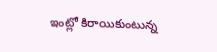ఇంట్లో కిరాయికుంటున్న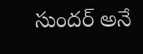సుందర్ అనే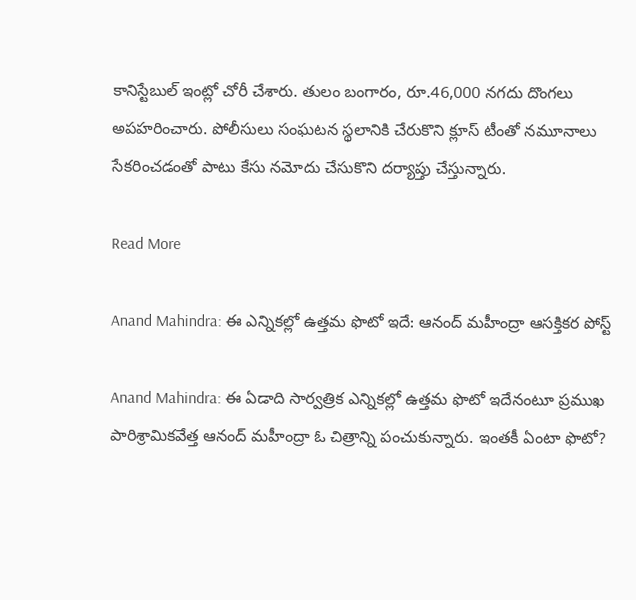కానిస్టేబుల్ ఇంట్లో చోరీ చేశారు. తులం బంగారం, రూ.46,000 నగదు దొంగలు అపహరించారు. పోలీసులు సంఘటన స్థలానికి చేరుకొని క్లూస్ టీంతో నమూనాలు సేకరించడంతో పాటు కేసు నమోదు చేసుకొని దర్యాప్తు చేస్తున్నారు.

Read More

Anand Mahindra: ఈ ఎన్నికల్లో ఉత్తమ ఫొటో ఇదే: ఆనంద్ మహీంద్రా ఆసక్తికర పోస్ట్

Anand Mahindra: ఈ ఏడాది సార్వత్రిక ఎన్నికల్లో ఉత్తమ ఫొటో ఇదేనంటూ ప్రముఖ పారిశ్రామికవేత్త ఆనంద్ మహీంద్రా ఓ చిత్రాన్ని పంచుకున్నారు. ఇంతకీ ఏంటా ఫొటో?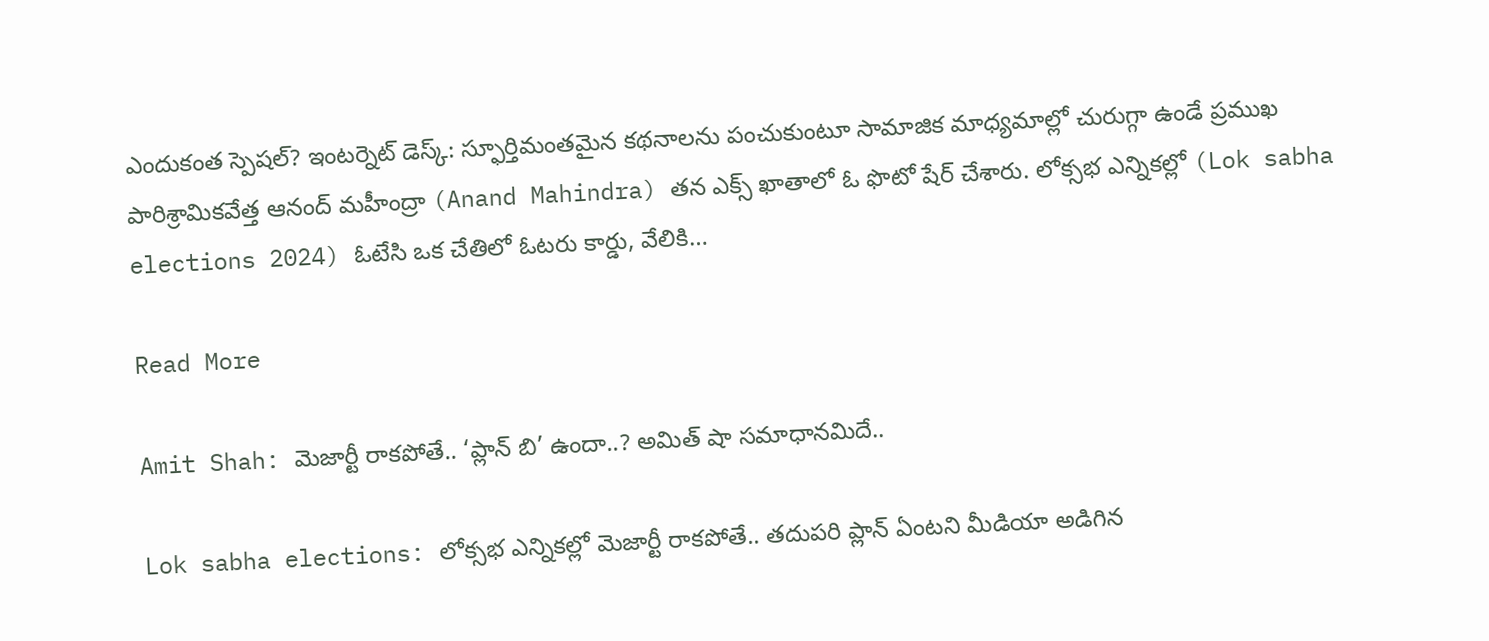ఎందుకంత స్పెషల్? ఇంటర్నెట్ డెస్క్: స్ఫూర్తిమంతమైన కథనాలను పంచుకుంటూ సామాజిక మాధ్యమాల్లో చురుగ్గా ఉండే ప్రముఖ పారిశ్రామికవేత్త ఆనంద్ మహీంద్రా (Anand Mahindra) తన ఎక్స్ ఖాతాలో ఓ ఫొటో షేర్ చేశారు. లోక్సభ ఎన్నికల్లో (Lok sabha elections 2024) ఓటేసి ఒక చేతిలో ఓటరు కార్డు, వేలికి…

Read More

Amit Shah: మెజార్టీ రాకపోతే.. ‘ప్లాన్ బి’ ఉందా..? అమిత్ షా సమాధానమిదే..

Lok sabha elections: లోక్సభ ఎన్నికల్లో మెజార్టీ రాకపోతే.. తదుపరి ప్లాన్ ఏంటని మీడియా అడిగిన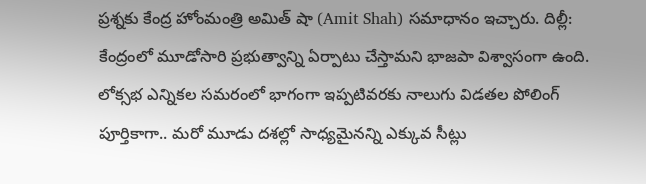ప్రశ్నకు కేంద్ర హోంమంత్రి అమిత్ షా (Amit Shah) సమాధానం ఇచ్చారు. దిల్లీ: కేంద్రంలో మూడోసారి ప్రభుత్వాన్ని ఏర్పాటు చేస్తామని భాజపా విశ్వాసంగా ఉంది. లోక్సభ ఎన్నికల సమరంలో భాగంగా ఇప్పటివరకు నాలుగు విడతల పోలింగ్ పూర్తికాగా.. మరో మూడు దశల్లో సాధ్యమైనన్ని ఎక్కువ సీట్లు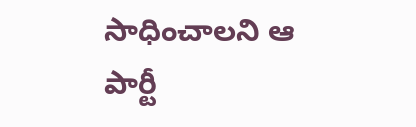సాధించాలని ఆ పార్టీ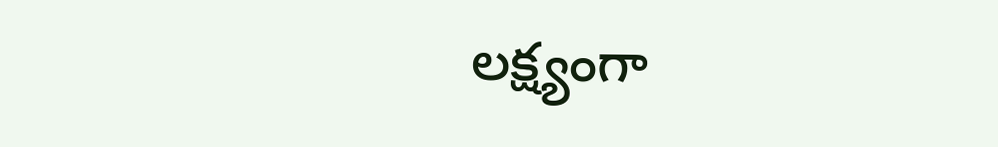లక్ష్యంగా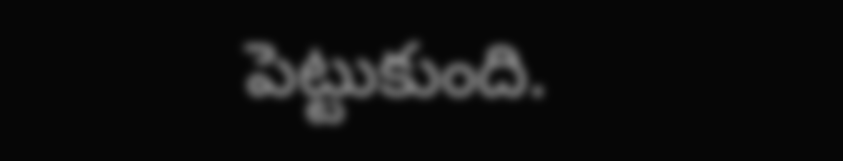పెట్టుకుంది.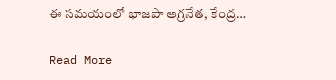ఈ సమయంలో భాజపా అగ్రనేత, కేంద్ర…

Read More